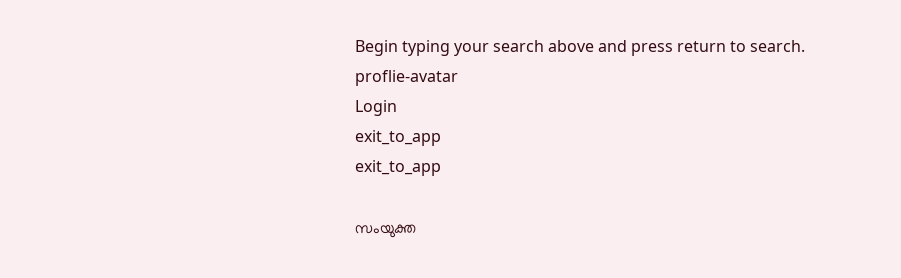Begin typing your search above and press return to search.
proflie-avatar
Login
exit_to_app
exit_to_app

സംയുക്ത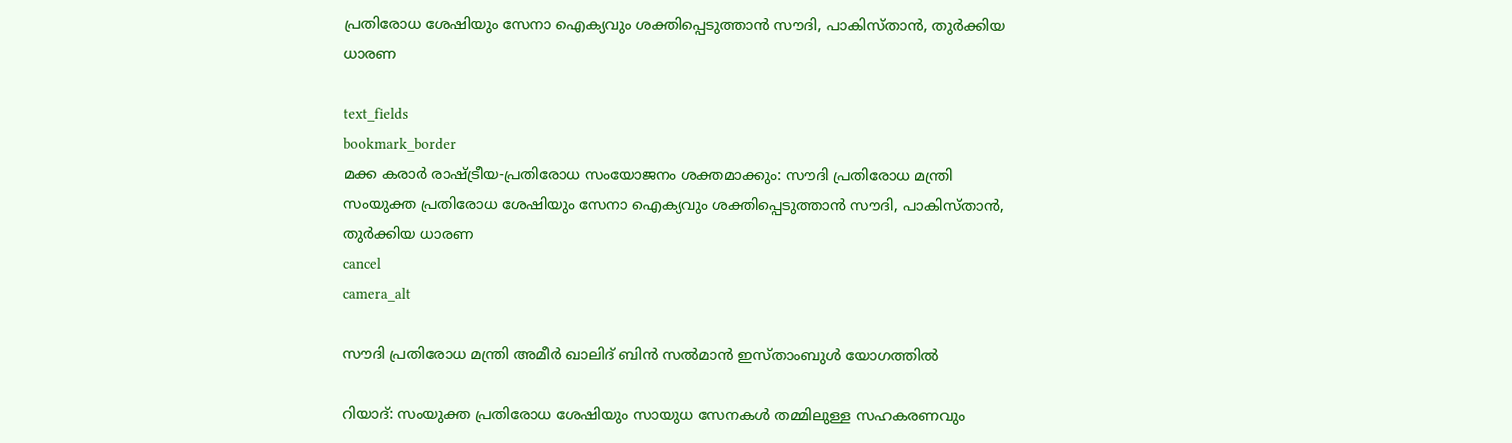പ്രതിരോധ ശേഷിയും സേനാ ഐക്യവും ശക്തിപ്പെടുത്താൻ സൗദി, പാകിസ്താൻ, തുർക്കിയ ധാരണ

text_fields
bookmark_border
മക്ക കരാർ രാഷ്ട്രീയ-പ്രതിരോധ സംയോജനം ശക്തമാക്കും: സൗദി പ്രതിരോധ മന്ത്രി
സംയുക്ത പ്രതിരോധ ശേഷിയും സേനാ ഐക്യവും ശക്തിപ്പെടുത്താൻ സൗദി, പാകിസ്താൻ, തുർക്കിയ ധാരണ
cancel
camera_alt

സൗദി പ്രതിരോധ മന്ത്രി അമീർ ഖാലിദ് ബിൻ സൽമാൻ ഇസ്താംബുൾ യോഗത്തിൽ

റിയാദ്: സംയുക്ത പ്രതിരോധ ശേഷിയും സായുധ സേനകൾ തമ്മിലുള്ള സഹകരണവും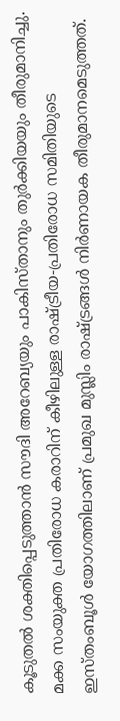കൂടുതൽ ശക്തിപ്പെടുത്താൻ സൗദി അറേബ്യയും പാകിസ്താനും തുർക്കിയയും തീരുമാനിച്ചു. മക്ക സംയുക്ത പ്രതിരോധ കരാറിന് കീഴിലുള്ള രാഷ്ട്രീയ-പ്രതിരോധ സമിതിയുടെ ഇസ്തംബൂൾ യോഗത്തിലാണ് പ്രമുഖ മുസ്ലിം രാഷ്ട്രങ്ങൾ നിർണായക തീരുമാനമെടുത്തത്.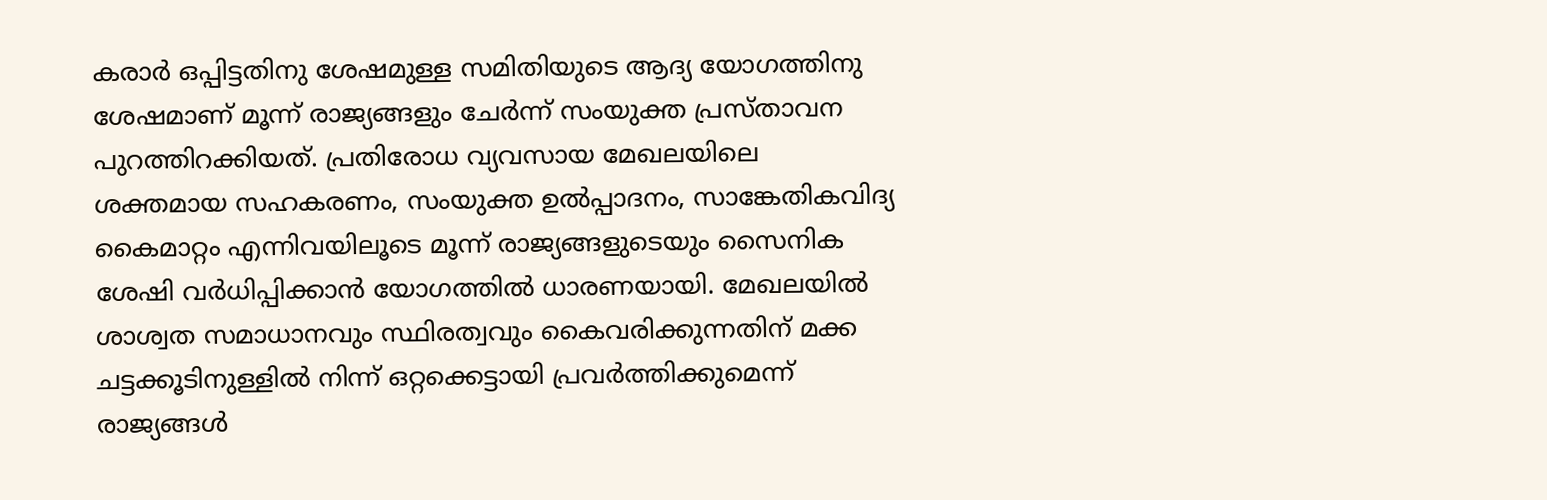കരാർ ഒപ്പിട്ടതിനു ശേഷമുള്ള സമിതിയുടെ ആദ്യ യോഗത്തിനു ശേഷമാണ് മൂന്ന് രാജ്യങ്ങളും ചേർന്ന് സംയുക്ത പ്രസ്താവന പുറത്തിറക്കിയത്. പ്രതിരോധ വ്യവസായ മേഖലയിലെ ശക്തമായ സഹകരണം, സംയുക്ത ഉൽപ്പാദനം, സാങ്കേതികവിദ്യ കൈമാറ്റം എന്നിവയിലൂടെ മൂന്ന് രാജ്യങ്ങളുടെയും സൈനിക ശേഷി വർധിപ്പിക്കാൻ യോഗത്തിൽ ധാരണയായി. മേഖലയിൽ ശാശ്വത സമാധാനവും സ്ഥിരത്വവും കൈവരിക്കുന്നതിന് മക്ക ചട്ടക്കൂടിനുള്ളിൽ നിന്ന് ഒറ്റക്കെട്ടായി പ്രവർത്തിക്കുമെന്ന് രാജ്യങ്ങൾ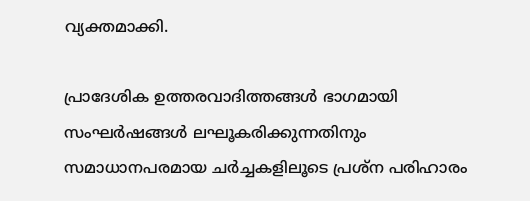വ്യക്തമാക്കി.

പ്രാദേശിക ഉത്തരവാദിത്തങ്ങൾ ഭാഗമായി സംഘർഷങ്ങൾ ലഘൂകരിക്കുന്നതിനും സമാധാനപരമായ ചർച്ചകളിലൂടെ പ്രശ്ന പരിഹാരം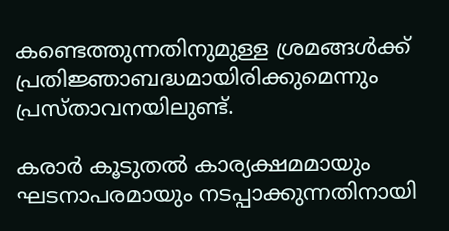കണ്ടെത്തുന്നതിനുമുള്ള ശ്രമങ്ങൾക്ക് പ്രതിജ്ഞാബദ്ധമായിരിക്കുമെന്നും പ്രസ്താവനയിലുണ്ട്.

കരാർ കൂടുതൽ കാര്യക്ഷമമായും ഘടനാപരമായും നടപ്പാക്കുന്നതിനായി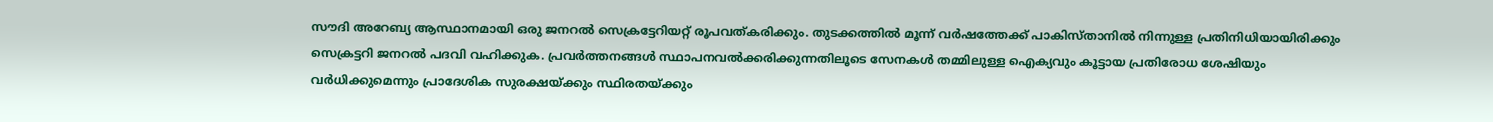സൗദി അറേബ്യ ആസ്ഥാനമായി ഒരു ജനറൽ സെക്രട്ടേറിയറ്റ് രൂപവത്കരിക്കും. തുടക്കത്തിൽ മൂന്ന് വർഷത്തേക്ക് പാകിസ്താനിൽ നിന്നുള്ള പ്രതിനിധിയായിരിക്കും സെക്രട്ടറി ജനറൽ പദവി വഹിക്കുക. പ്രവർത്തനങ്ങൾ സ്ഥാപനവൽക്കരിക്കുന്നതിലൂടെ സേനകൾ തമ്മിലുള്ള ഐക്യവും കൂട്ടായ പ്രതിരോധ ശേഷിയും വർധിക്കുമെന്നും പ്രാദേശിക സുരക്ഷയ്ക്കും സ്ഥിരതയ്ക്കും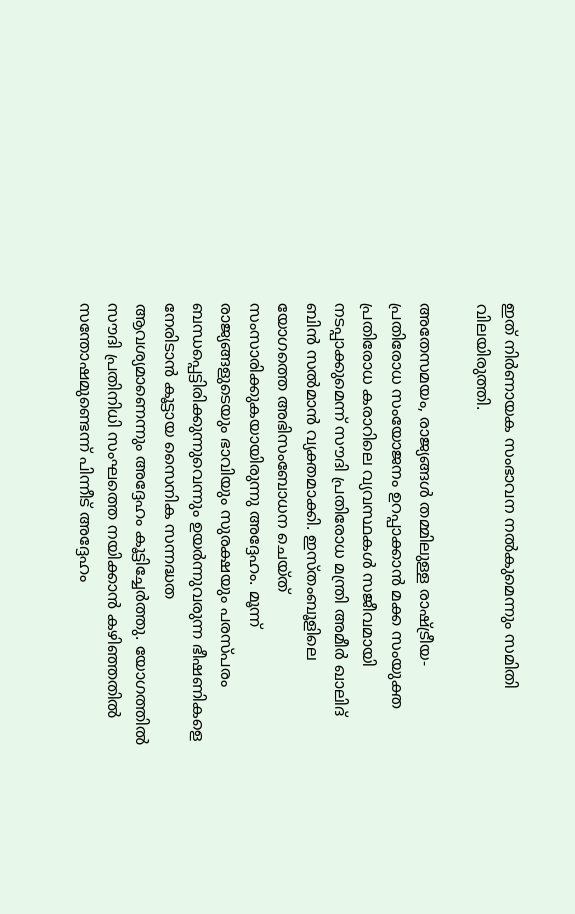ഇത് നിർണായക സംഭാവന നൽകുമെന്നും സമിതി വിലയിരുത്തി.

അതേസമയം, രാജ്യങ്ങൾ തമ്മിലുള്ള രാഷ്ട്രീയ-പ്രതിരോധ സംയോജനം ഉറപ്പാക്കാൻ മക്ക സംയുക്ത പ്രതിരോധ കരാറിലെ വ്യവസ്ഥകൾ സജീവമായി നടപ്പാക്കുമെന്ന് സൗദി പ്രതിരോധ മന്ത്രി അമീർ ഖാലിദ് ബിൻ സൽമാൻ വ്യക്തമാക്കി. ഇസ്തംബൂളിലെ യോഗത്തെ അഭിസംബോധന ചെയ്ത് സംസാരിക്കുകയായിരുന്നു അദ്ദേഹം. മൂന്ന് രാജ്യങ്ങളുടെയും ഭാവിയും സുരക്ഷയും പരസ്പരം ബന്ധപ്പെട്ടിരിക്കുന്നുവെന്നും ഉയർന്നുവരുന്ന ഭീഷണികളെ നേരിടാൻ കൂട്ടായ സൈനിക സന്നദ്ധത ആവശ്യമാണെന്നും അദ്ദേഹം കൂട്ടിച്ചേർത്തു. യോഗത്തിൽ സൗദി പ്രതിനിധി സംഘത്തെ നയിക്കാൻ കഴിഞ്ഞതിൽ സന്തോഷമുണ്ടെന്ന് പിന്നീട് അദ്ദേഹം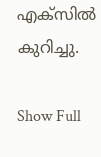എക്സിൽ കുറിച്ചു.

Show Full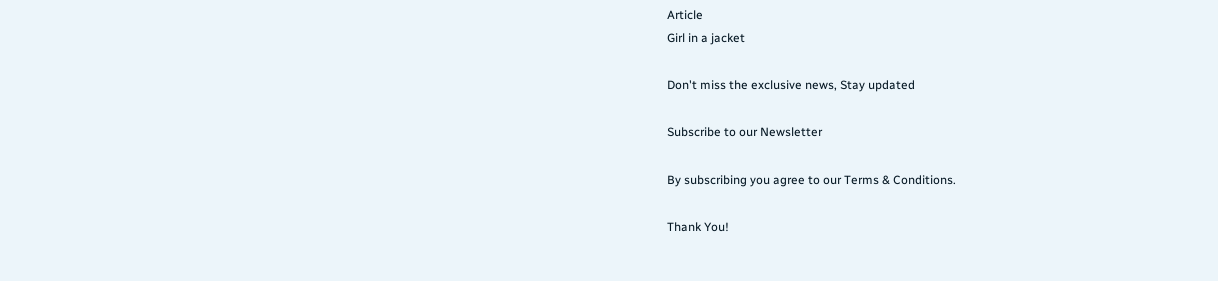Article
Girl in a jacket

Don't miss the exclusive news, Stay updated

Subscribe to our Newsletter

By subscribing you agree to our Terms & Conditions.

Thank You!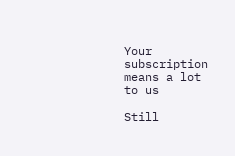Your subscription means a lot to us

Still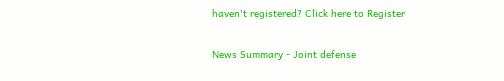haven't registered? Click here to Register

News Summary - Joint defense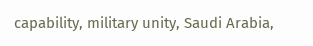capability, military unity, Saudi Arabia,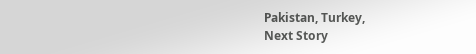Pakistan, Turkey,
Next Story